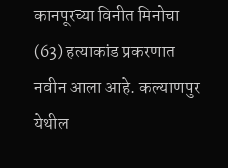कानपूरच्या विनीत मिनोचा (63) हत्याकांड प्रकरणात नवीन आला आहे. कल्याणपुर येथील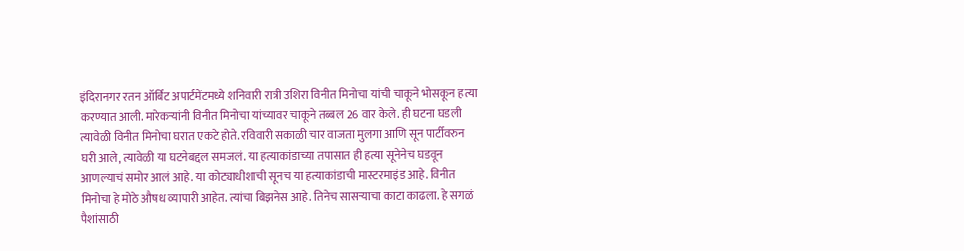इंदिरानगर रतन ऑर्बिट अपार्टमेंटमध्ये शनिवारी रात्री उशिरा विनीत मिनोचा यांची चाकूने भोसकून हत्या करण्यात आली. मारेकऱ्यांनी विनीत मिनोचा यांच्यावर चाकूने तब्बल 26 वार केले. ही घटना घडली त्यावेळी विनीत मिनोचा घरात एकटे होते. रविवारी सकाळी चार वाजता मुलगा आणि सून पार्टीवरुन घरी आले, त्यावेळी या घटनेबद्दल समजलं. या हत्याकांडाच्या तपासात ही हत्या सूनेनेच घडवून आणल्याचं समोर आलं आहे. या कोट्याधीशाची सूनच या हत्याकांडाची मास्टरमाइंड आहे. विनीत मिनोचा हे मोठे औषध व्यापारी आहेत. त्यांचा बिझनेस आहे. तिनेच सासऱ्याचा काटा काढला. हे सगळं पैशांसाठी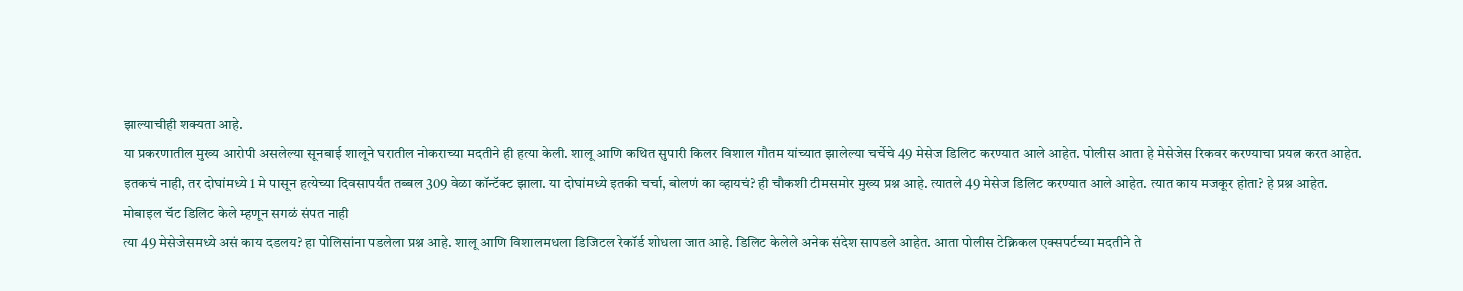झाल्याचीही शक्यता आहे.
या प्रकरणातील मुख्य आरोपी असलेल्या सूनबाई शालूने घरातील नोकराच्या मदतीने ही हत्या केली. शालू आणि कथित सुपारी किलर विशाल गौतम यांच्यात झालेल्या चर्चेचे 49 मेसेज डिलिट करण्यात आले आहेत. पोलीस आता हे मेसेजेस रिकवर करण्याचा प्रयत्न करत आहेत. इतकचं नाही, तर दोघांमध्ये 1 मे पासून हत्येच्या दिवसापर्यंत तब्बल 309 वेळा कॉन्टॅक्ट झाला. या दोघांमध्ये इतकी चर्चा, बोलणं का व्हायचं? ही चौकशी टीमसमोर मुख्य प्रश्न आहे. त्यातले 49 मेसेज डिलिट करण्यात आले आहेत. त्यात काय मजकूर होता? हे प्रश्न आहेत.
मोबाइल चॅट डिलिट केले म्हणून सगळं संपत नाही
त्या 49 मेसेजेसमध्ये असं काय दडलय? हा पोलिसांना पडलेला प्रश्न आहे. शालू आणि विशालमधला डिजिटल रेकॉर्ड शोधला जात आहे. डिलिट केलेले अनेक संदेश सापडले आहेत. आता पोलीस टेक्निकल एक्सपर्टच्या मदतीने ते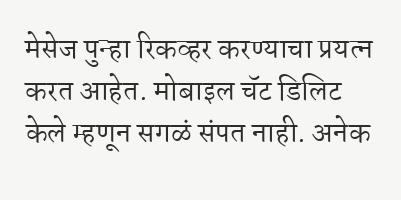मेसेज पुन्हा रिकव्हर करण्याचा प्रयत्न करत आहेत. मोबाइल चॅट डिलिट केले म्हणून सगळं संपत नाही. अनेक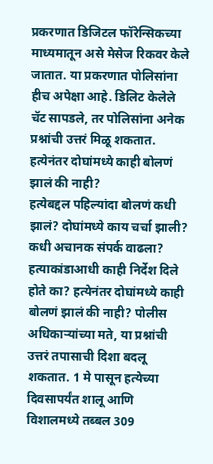प्रकरणात डिजिटल फॉरेन्सिकच्या माध्यमातून असे मेसेज रिकवर केले जातात. या प्रकरणात पोलिसांना हीच अपेक्षा आहे. डिलिट केलेले चॅट सापडले, तर पोलिसांना अनेक प्रश्नांची उत्तरं मिळू शकतात.
हत्येनंतर दोघांमध्ये काही बोलणं झालं की नाही?
हत्येबद्दल पहिल्यांदा बोलणं कधी झालं? दोघांमध्ये काय चर्चा झाली? कधी अचानक संपर्क वाढला? हत्याकांडाआधी काही निर्देश दिले होते का? हत्येनंतर दोघांमध्ये काही बोलणं झालं की नाही? पोलीस अधिकाऱ्यांच्या मते, या प्रश्नांची उत्तरं तपासाची दिशा बदलू शकतात. 1 मे पासून हत्येच्या दिवसापर्यंत शालू आणि विशालमध्ये तब्बल 309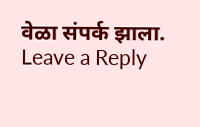वेळा संपर्क झाला.
Leave a Reply